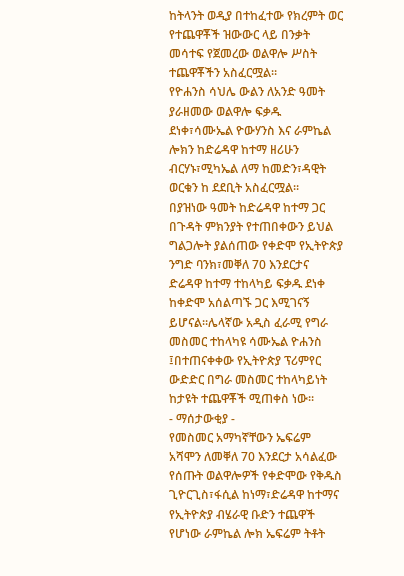ከትላንት ወዲያ በተከፈተው የክረምት ወር የተጨዋቾች ዝውውር ላይ በንቃት መሳተፍ የጀመረው ወልዋሎ ሥስት ተጨዋቾችን አስፈርሟል።
የዮሐንስ ሳህሌ ውልን ለአንድ ዓመት ያራዘመው ወልዋሎ ፍቃዱ ደነቀ፣ሳሙኤል ዮውሃንስ እና ራምኬል ሎክን ከድሬዳዋ ከተማ ዘሪሁን ብርሃኑ፣ሚካኤል ለማ ከመድን፣ዳዊት ወርቁን ከ ደደቢት አስፈርሟል።
በያዝነው ዓመት ከድሬዳዋ ከተማ ጋር በጉዳት ምክንያት የተጠበቀውን ይህል ግልጋሎት ያልሰጠው የቀድሞ የኢትዮጵያ ንግድ ባንክ፣መቐለ 70 እንደርታና ድሬዳዋ ከተማ ተከላካይ ፍቃዱ ደነቀ ከቀድሞ አሰልጣኙ ጋር እሚገናኝ ይሆናል።ሌላኛው አዲስ ፈራሚ የግራ መስመር ተከላካዩ ሳሙኤል ዮሐንስ ፤በተጠናቀቀው የኢትዮጵያ ፕሪምየር ውድድር በግራ መስመር ተከላካይነት ከታዩት ተጨዋቾች ሚጠቀስ ነው።
- ማሰታውቂያ -
የመስመር አማካኛቸውን ኤፍሬም አሻሞን ለመቐለ 70 እንደርታ አሳልፈው የሰጡት ወልዋሎዎች የቀድሞው የቅዱስ ጊዮርጊስ፣ፋሲል ከነማ፣ድሬዳዋ ከተማና የኢትዮጵያ ብሄራዊ ቡድን ተጨዋች የሆነው ራምኬል ሎክ ኤፍሬም ትቶት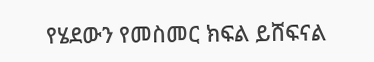የሄደውን የመስመር ክፍል ይሸፍናል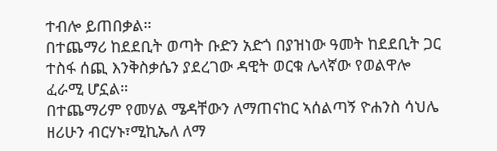ተብሎ ይጠበቃል።
በተጨማሪ ከደደቢት ወጣት ቡድን አድጎ በያዝነው ዓመት ከደደቢት ጋር ተስፋ ሰጪ እንቅስቃሴን ያደረገው ዳዊት ወርቁ ሌላኛው የወልዋሎ ፈራሚ ሆኗል።
በተጨማሪም የመሃል ሜዳቸውን ለማጠናከር ኣሰልጣኝ ዮሐንስ ሳህሌ ዘሪሁን ብርሃኑ፣ሚኪኤለ ለማ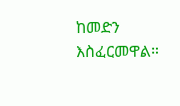ከመድን እስፈርመዋል።